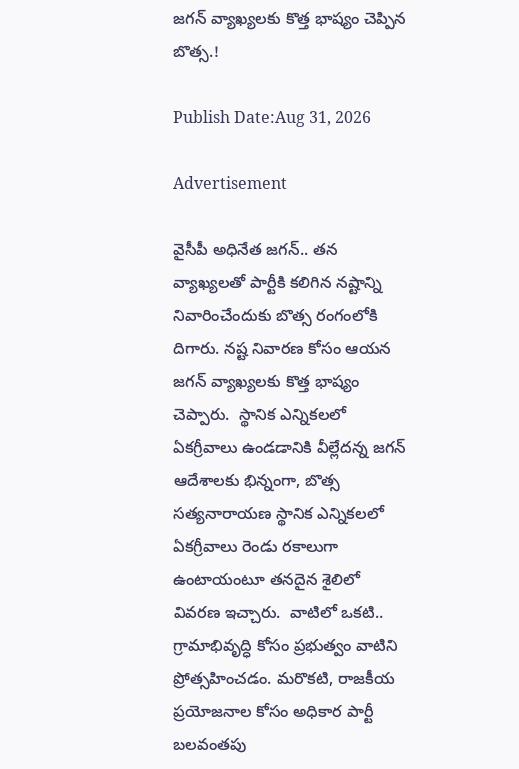జగన్ వ్యాఖ్యలకు కొత్త భాష్యం చెప్పిన బొత్స.!

Publish Date:Aug 31, 2026

Advertisement

వైసీపీ అధినేత జగన్.. తన వ్యాఖ్యలతో పార్టీకి కలిగిన నష్టాన్ని నివారించేందుకు బొత్స రంగంలోకి దిగారు. నష్ట నివారణ కోసం ఆయన జగన్ వ్యాఖ్యలకు కొత్త భాష్యం చెప్పారు.  స్థానిక ఎన్నికలలో ఏకగ్రీవాలు ఉండడానికి వీల్లేదన్న జగన్ ఆదేశాలకు భిన్నంగా, బొత్స సత్యనారాయణ స్థానిక ఎన్నికలలో  ఏకగ్రీవాలు రెండు రకాలుగా ఉంటాయంటూ తనదైన శైలిలో వివరణ ఇచ్చారు.  వాటిలో ఒకటి.. గ్రామాభివృద్ధి కోసం ప్రభుత్వం వాటిని ప్రోత్సహించడం. మరొకటి, రాజకీయ ప్రయోజనాల కోసం అధికార పార్టీ బలవంతపు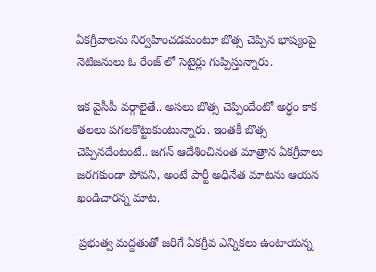ఏకగ్రీవాలను నిర్వహించడమంటూ బొత్స చెప్పిన భాష్యంపై నెటిజనులు ఓ రేంజ్ లో సెటైర్లు గుప్పిస్తున్నారు.

ఇక వైసీపీ వర్గాలైతే.. అసలు బొత్స చెప్పిందేంటో అర్ధం కాక తలలు పగలకొట్టుకుంటున్నారు. ఇంతకీ బొత్స చెప్పినదేంటంటే.. జగన్ ఆదేశించినంత మాత్రాన ఏకగ్రీవాలు జరగకుండా పోవని, అంటే పార్టీ అధినేత మాటను ఆయన ఖండిచారన్న మాట.

 ప్రభుత్వ మద్దతుతో జరిగే ఏకగ్రీవ ఎన్నికలు ఉంటాయన్న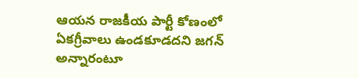ఆయన రాజకీయ పార్టీ కోణంలో ఏకగ్రీవాలు ఉండకూడదని జగన్ అన్నారంటూ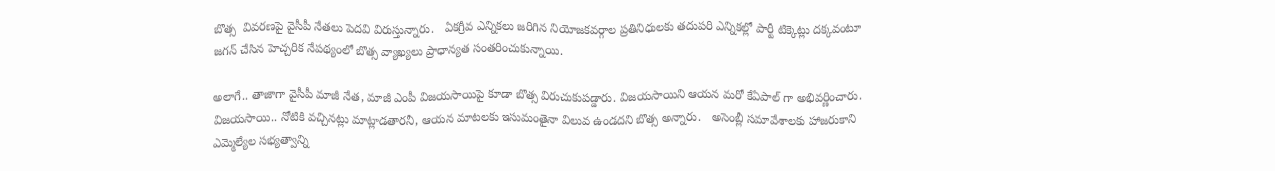బొత్స  వివరణపై వైసీపీ నేతలు పెదవి విరుస్తున్నారు.   ఏకగ్రీవ ఎన్నికలు జరిగిన నియోజకవర్గాల ప్రతినిధులకు తదుపరి ఎన్నికల్లో పార్టీ టిక్కెట్లు దక్కవంటూ జగన్ చేసిన హెచ్చరిక నేపథ్యంలో బొత్స వ్యాఖ్యలు ప్రాధాన్యత సంతరించుకున్నాయి.

అలాగే.. తాజాగా వైసీపీ మాజీ నేత, మాజీ ఎంపీ విజయసాయిపై కూడా బొత్స విరుచుకుపడ్డారు. విజయసాయిని ఆయన మరో కేఏపాల్ గా అభివర్ణించారు. విజయసాయి.. నోటికి వచ్చినట్లు మాట్లాడతారనీ, ఆయన మాటలకు ఇసుమంతైనా విలువ ఉండదని బొత్స అన్నారు.   అసెంబ్లీ సమావేశాలకు హాజరుకాని ఎమ్మెల్యేల సభ్యత్వాన్ని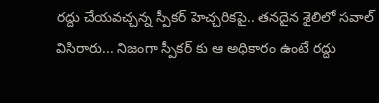రద్దు చేయవచ్చన్న స్పీకర్ హెచ్చరికపై.. తనదైన శైలిలో సవాల్ విసిరారు... నిజంగా స్పీకర్ కు ఆ అధికారం ఉంటే రద్దు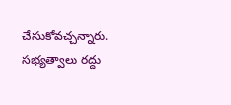చేసుకోవచ్చన్నారు. సభ్యత్వాలు రద్దు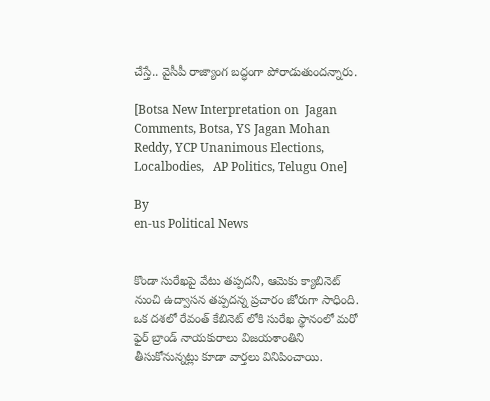చేస్తే.. వైసీపీ రాజ్యాంగ బద్ధంగా పోరాడుతుందన్నారు.

[Botsa New Interpretation on  Jagan Comments, Botsa, YS Jagan Mohan Reddy, YCP Unanimous Elections, Localbodies,   AP Politics, Telugu One]

By
en-us Political News


కొండా సురేఖపై వేటు తప్పదనీ, ఆమెకు క్యాబినెట్ నుంచి ఉద్వాసన తప్పదన్న ప్రచారం జోరుగా సాధింది. ఒక దశలో రేవంత్ కేబినెట్ లోకి సురేఖ స్థానంలో మరో ఫైర్ బ్రాండ్ నాయకురాలు విజయశాంతిని తీసుకోనున్నట్లు కూడా వార్తలు వినిపించాయి.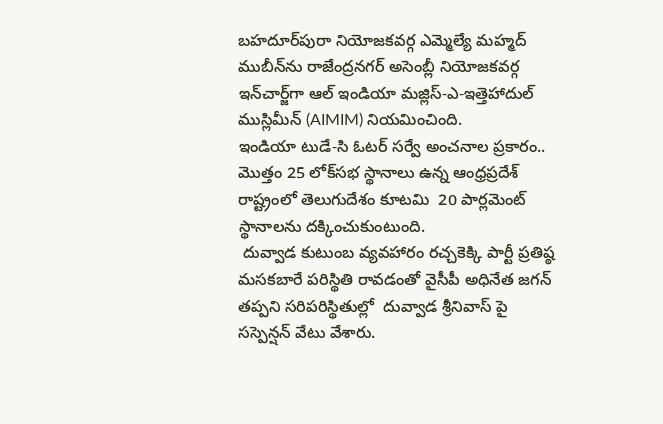బహదూర్‌పురా నియోజకవర్గ ఎమ్మెల్యే మహ్మద్ ముబీన్‌ను రాజేంద్రనగర్ అసెంబ్లీ నియోజకవర్గ ఇన్‌చార్జ్‌గా ఆల్ ఇండియా మజ్లిస్-ఎ-ఇత్తెహాదుల్ ముస్లిమీన్ (AIMIM) నియమించింది.
ఇండియా టుడే-సి ఓటర్ సర్వే అంచనాల ప్రకారం.. మొత్తం 25 లోక్‌సభ స్థానాలు ఉన్న ఆంధ్రప్రదేశ్ రాష్ట్రంలో తెలుగుదేశం కూటమి  20 పార్లమెంట్ స్థానాలను దక్కించుకుంటుంది.
 దువ్వాడ కుటుంబ వ్యవహారం రచ్చకెక్కి పార్టీ ప్రతిష్ఠ మసకబారే పరిస్థితి రావడంతో వైసీపీ అధినేత జగన్ తప్పని సరిపరిస్థితుల్లో  దువ్వాడ శ్రీనివాస్ పై సస్పెన్షన్ వేటు వేశారు.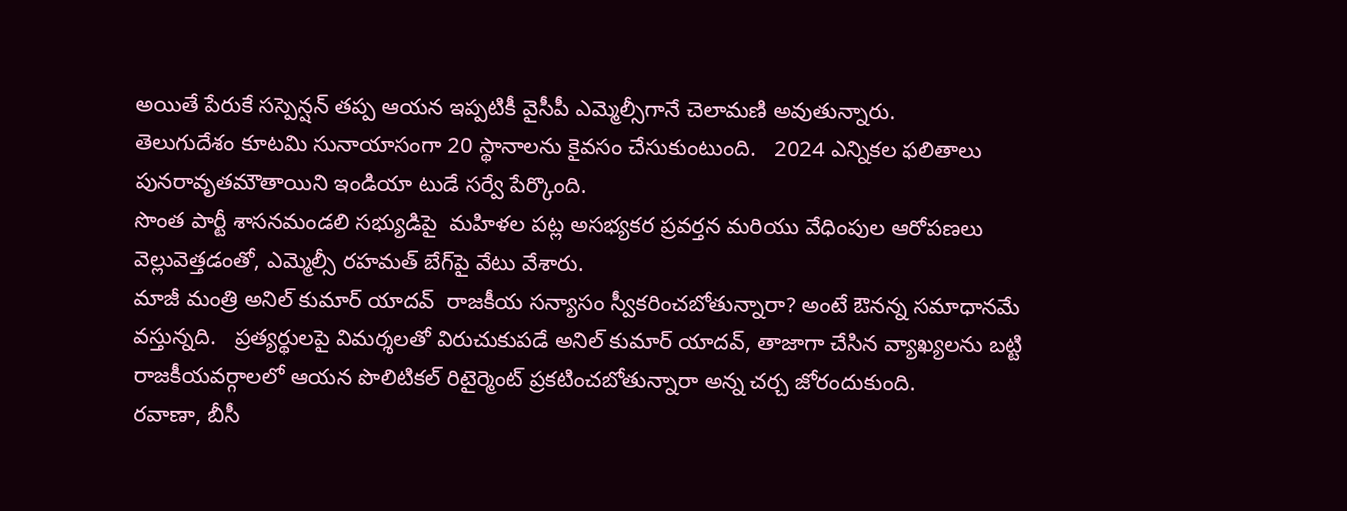అయితే పేరుకే సస్పెన్షన్ తప్ప ఆయన ఇప్పటికీ వైసీపీ ఎమ్మెల్సీగానే చెలామణి అవుతున్నారు.
తెలుగుదేశం కూటమి సునాయాసంగా 20 స్థానాలను కైవసం చేసుకుంటుంది.   2024 ఎన్నికల ఫలితాలు పునరావృతమౌతాయిని ఇండియా టుడే సర్వే పేర్కొంది.
సొంత పార్టీ శాసనమండలి సభ్యుడిపై  మహిళల పట్ల అసభ్యకర ప్రవర్తన మరియు వేధింపుల ఆరోపణలు వెల్లువెత్తడంతో, ఎమ్మెల్సీ రహమత్ బేగ్‌పై వేటు వేశారు.
మాజీ మంత్రి అనిల్ కుమార్ యాదవ్  రాజకీయ సన్యాసం స్వీకరించబోతున్నారా? అంటే ఔనన్న సమాధానమే వస్తున్నది.   ప్రత్యర్థులపై విమర్శలతో విరుచుకుపడే అనిల్ కుమార్ యాదవ్, తాజాగా చేసిన వ్యాఖ్యలను బట్టి రాజకీయవర్గాలలో ఆయన పొలిటికల్ రిటైర్మెంట్ ప్రకటించబోతున్నారా అన్న చర్చ జోరందుకుంది.
రవాణా, బీసీ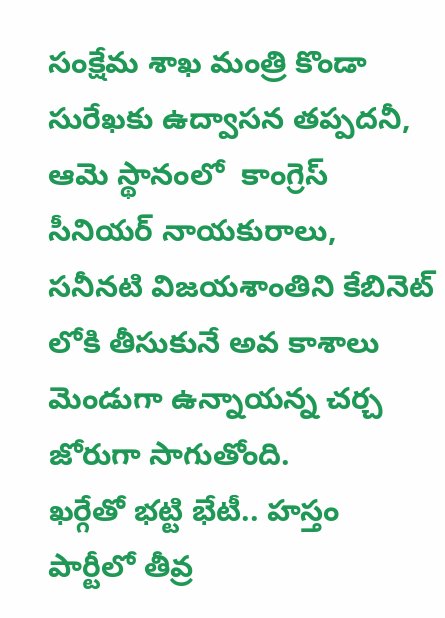సంక్షేమ శాఖ మంత్రి కొండా సురేఖకు ఉద్వాసన తప్పదనీ, ఆమె స్థానంలో  కాంగ్రెస్ సీనియర్ నాయకురాలు, సనీనటి విజయశాంతిని కేబినెట్ లోకి తీసుకునే అవ కాశాలు మెండుగా ఉన్నాయన్న చర్చ జోరుగా సాగుతోంది.
ఖర్గేతో భట్టి భేటీ.. హస్తం పార్టీలో తీవ్ర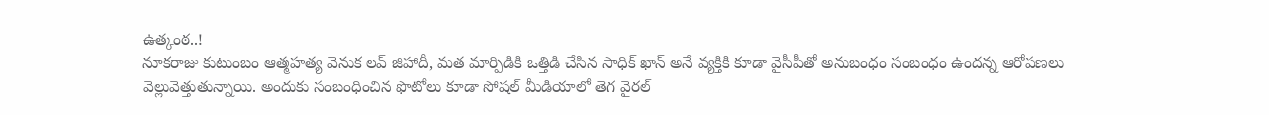ఉత్కంఠ..!
నూకరాజు కుటుంబం ఆత్మహత్య వెనుక లవ్ జిహాదీ, మత మార్పిడికి ఒత్తిడి చేసిన సాధిక్ ఖాన్ అనే వ్యక్తికి కూడా వైసీపీతో అనుబంధం సంబంధం ఉందన్న ఆరోపణలు వెల్లువెత్తుతున్నాయి. అందుకు సంబంధించిన ఫొటోలు కూడా సోషల్ మీడియాలో తెగ వైరల్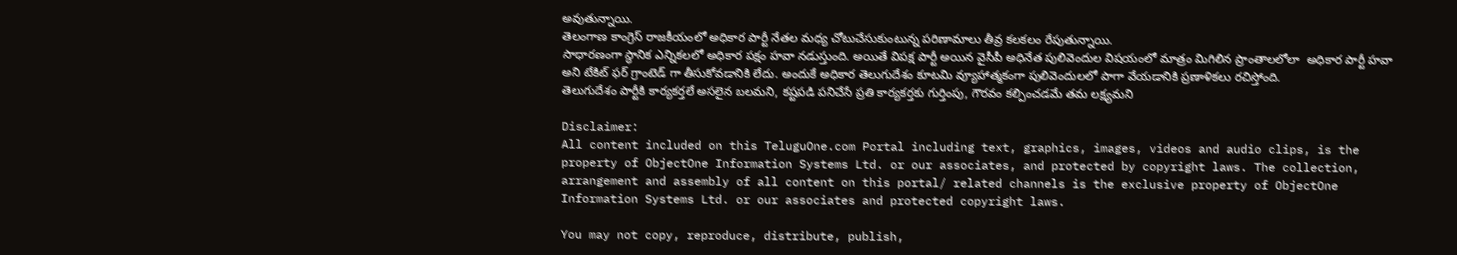అవుతున్నాయి.
తెలంగాణ కాంగ్రెస్ రాజకీయంలో అధికార పార్టీ నేతల మధ్య చోటుచేసుకుంటున్న పరిణామాలు తీవ్ర కలకలం రేపుతున్నాయి.
సాధారణంగా స్థానిక ఎన్నికలలో అధికార పక్షం హవా నడుస్తుంది. అయితే విపక్ష పార్టీ అయిన వైసీపీ అధినేత పులివెందుల విషయంలో మాత్రం మిగిలిన ప్రాంతాలలోలా  అధికార పార్టీ హవా అని టేకిట్ ఫర్ గ్రాంటెడ్ గా తీసుకోవడానికి లేదు. అందుకే అధికార తెలుగుదేశం కూటమి వ్యూహాత్మకంగా పులివెందులలో పాగా వేయడానికి ప్రణాళికలు రచిస్తోంది.
తెలుగుదేశం పార్టీకి కార్యకర్తలే అసలైన బలమని, కష్టపడి పనిచేసే ప్రతి కార్యకర్తకు గుర్తింపు, గౌరవం కల్పించడమే తమ లక్ష్యమని

Disclaimer:
All content included on this TeluguOne.com Portal including text, graphics, images, videos and audio clips, is the property of ObjectOne Information Systems Ltd. or our associates, and protected by copyright laws. The collection, arrangement and assembly of all content on this portal/ related channels is the exclusive property of ObjectOne Information Systems Ltd. or our associates and protected copyright laws.

You may not copy, reproduce, distribute, publish,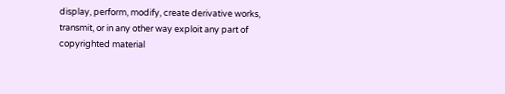display, perform, modify, create derivative works, transmit, or in any other way exploit any part of copyrighted material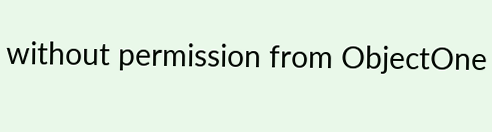without permission from ObjectOne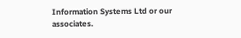Information Systems Ltd or our associates.